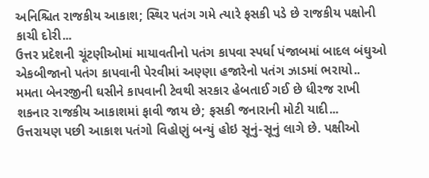અનિશ્ચિત રાજકીય આકાશ; સ્થિર પતંગ ગમે ત્યારે ફસકી પડે છે રાજકીય પક્ષોની કાચી દોરી...
ઉત્તર પ્રદેશની ચૂંટણીઓમાં માયાવતીનો પતંગ કાપવા સ્પર્ધા પંજાબમાં બાદલ બંઘુઓ એકબીજાનો પતંગ કાપવાની પેરવીમાં અણ્ણા હજારેનો પતંગ ઝાડમાં ભરાયો..
મમતા બેનરજીની ઘસીને કાપવાની ટેવથી સરકાર હેબતાઈ ગઈ છે ધીરજ રાખી શકનાર રાજકીય આકાશમાં ફાવી જાય છે; ફસકી જનારાની મોટી યાદી...
ઉત્તરાયણ પછી આકાશ પતંગો વિહોણું બન્યું હોઇ સૂનું-સૂનું લાગે છે. પક્ષીઓ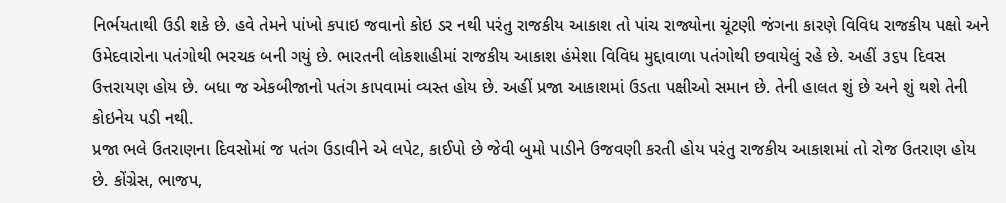નિર્ભયતાથી ઉડી શકે છે. હવે તેમને પાંખો કપાઇ જવાનો કોઇ ડર નથી પરંતુ રાજકીય આકાશ તો પાંચ રાજ્યોના ચૂંટણી જંગના કારણે વિવિધ રાજકીય પક્ષો અને ઉમેદવારોના પતંગોથી ભરચક બની ગયું છે. ભારતની લોકશાહીમાં રાજકીય આકાશ હંમેશા વિવિધ મુદ્દાવાળા પતંગોથી છવાયેલું રહે છે. અહીં ૩૬૫ દિવસ ઉત્તરાયણ હોય છે. બધા જ એકબીજાનો પતંગ કાપવામાં વ્યસ્ત હોય છે. અહીં પ્રજા આકાશમાં ઉડતા પક્ષીઓ સમાન છે. તેની હાલત શું છે અને શું થશે તેની કોઇનેય પડી નથી.
પ્રજા ભલે ઉતરાણના દિવસોમાં જ પતંગ ઉડાવીને એ લપેટ, કાઈપો છે જેવી બુમો પાડીને ઉજવણી કરતી હોય પરંતુ રાજકીય આકાશમાં તો રોજ ઉતરાણ હોય છે. કોંગ્રેસ, ભાજપ,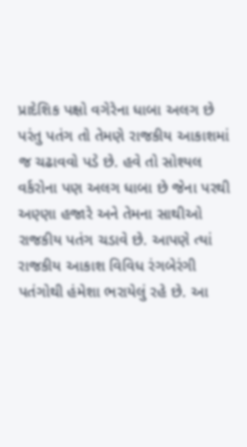પ્રાદેશિક પક્ષો વગેરેના ધાબા અલગ છે પરંતુ પતંગ તો તેમણે રાજકીય આકાશમાં જ ચઢાવવો પડે છે. હવે તો સોશ્યલ વર્કરોના પણ અલગ ધાબા છે જેના પરથી અણ્ણા હજારે અને તેમના સાથીઓ રાજકીય પતંગ ચડાવે છે. આપણે ત્યાં રાજકીય આકાશ વિવિધ રંગબેરંગી પતંગોથી હંમેશા ભરાયેલું રહે છે. આ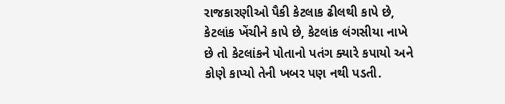રાજકારણીઓ પૈકી કેટલાક ઢીલથી કાપે છે, કેટલાંક ખેંચીને કાપે છે, કેટલાંક લંગસીયા નાખે છે તો કેટલાંકને પોતાનો પતંગ ક્યારે કપાયો અને કોણે કાપ્યો તેની ખબર પણ નથી પડતી.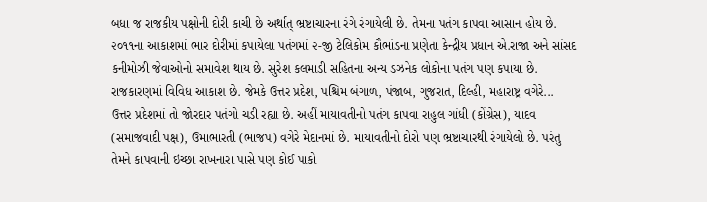બધા જ રાજકીય પક્ષોની દોરી કાચી છે અર્થાત્ ભ્રષ્ટાચારના રંગે રંગાયેલી છે. તેમના પતંગ કાપવા આસાન હોય છે. ૨૦૧૧ના આકાશમાં ભાર દોરીમાં કપાયેલા પતંગમાં ૨-જી ટેલિકોમ કૌભાંડના પ્રણેતા કેન્દ્રીય પ્રધાન એ.રાજા અને સાંસદ કનીમોઝી જેવાઓનો સમાવેશ થાય છે. સુરેશ કલમાડી સહિતના અન્ય ડઝનેક લોકોના પતંગ પણ કપાયા છે. રાજકારણમાં વિવિધ આકાશ છે. જેમકે ઉત્તર પ્રદેશ, પશ્ચિમ બંગાળ, પંજાબ, ગુજરાત, દિલ્હી, મહારાષ્ટ્ર વગેરે...
ઉત્તર પ્રદેશમાં તો જોરદાર પતંગો ચડી રહ્યા છે. અહીં માયાવતીનો પતંગ કાપવા રાહુલ ગાંધી (કોંગ્રેસ), યાદવ (સમાજવાદી પક્ષ), ઉમાભારતી (ભાજપ) વગેરે મેદાનમાં છે. માયાવતીનો દોરો પણ ભ્રષ્ટાચારથી રંગાયેલો છે. પરંતુ તેમને કાપવાની ઇચ્છા રાખનારા પાસે પણ કોઈ પાકો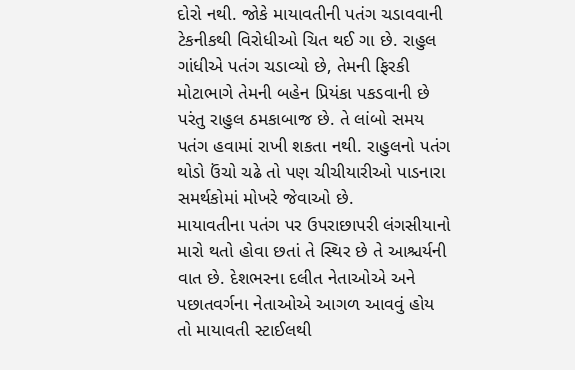દોરો નથી. જોકે માયાવતીની પતંગ ચડાવવાની ટેકનીકથી વિરોધીઓ ચિત થઈ ગા છે. રાહુલ ગાંધીએ પતંગ ચડાવ્યો છે, તેમની ફિરકી મોટાભાગે તેમની બહેન પ્રિયંકા પકડવાની છે પરંતુ રાહુલ ઠમકાબાજ છે. તે લાંબો સમય પતંગ હવામાં રાખી શકતા નથી. રાહુલનો પતંગ થોડો ઉંચો ચઢે તો પણ ચીચીયારીઓ પાડનારા સમર્થકોમાં મોખરે જેવાઓ છે.
માયાવતીના પતંગ પર ઉપરાછાપરી લંગસીયાનો મારો થતો હોવા છતાં તે સ્થિર છે તે આશ્ચર્યની વાત છે. દેશભરના દલીત નેતાઓએ અને પછાતવર્ગના નેતાઓએ આગળ આવવું હોય તો માયાવતી સ્ટાઈલથી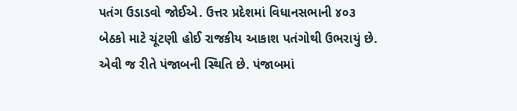પતંગ ઉડાડવો જોઈએ. ઉત્તર પ્રદેશમાં વિધાનસભાની ૪૦૩ બેઠકો માટે ચૂંટણી હોઈ રાજકીય આકાશ પતંગોથી ઉભરાયું છે.
એવી જ રીતે પંજાબની સ્થિતિ છે. પંજાબમાં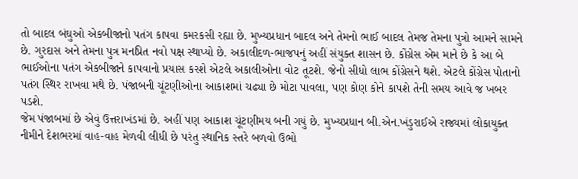તો બાદલ બંઘુઓ એકબીજાનો પતંગ કાપવા કમરકસી રહ્યા છે. મુખ્યપ્રધાન બાદલ અને તેમનો ભાઈ બાદલ તેમજ તેમના પુત્રો આમને સામને છે. ગુરદાસ અને તેમના પુત્ર મનપ્રિત નવો પક્ષ સ્થાપ્યો છે. અકાલીદળ-ભાજપનું અહીં સંયુક્ત શાસન છે. કોંગ્રેસ એમ માને છે કે આ બે ભાઈઓના પતંગ એકબીજાને કાપવાનો પ્રયાસ કરશે એટલે અકાલીઓના વોટ તૂટશે. જેનો સીધો લાભ કોંગ્રેસને થશે. એટલે કોંગ્રેસ પોતાનો પતંગ સ્થિર રાખવા મથે છે. પંજાબની ચૂંટણીઓના આકાશમાં ચઢ્યા છે મોટા પાવલા, પણ કોણ કોને કાપશે તેની સમય આવે જ ખબર પડશે.
જેમ પંજાબમાં છે એવું ઉત્તરાખંડમાં છે. અહીં પણ આકાશ ચૂંટણીમય બની ગયું છે. મુખ્યપ્રધાન બી.એન.ખંડુરાઈએ રાજ્યમાં લોકાયુક્ત નીમીને દેશભરમાં વાહ-વાહ મેળવી લીધી છે પરંતુ સ્થાનિક સ્તરે બળવો ઉભો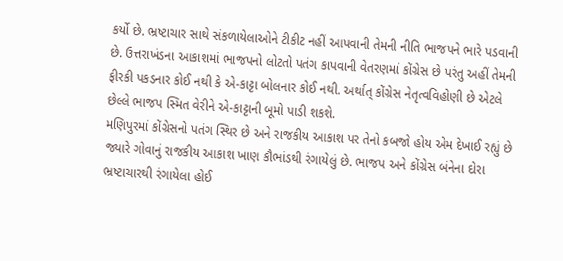કર્યો છે. ભ્રષ્ટાચાર સાથે સંકળાયેલાઓને ટીકીટ નહીં આપવાની તેમની નીતિ ભાજપને ભારે પડવાની છે. ઉત્તરાખંડના આકાશમાં ભાજપનો લોટતો પતંગ કાપવાની વેતરણમાં કોંગ્રેસ છે પરંતુ અહીં તેમની ફીરકી પકડનાર કોઈ નથી કે એ-કાટ્ટા બોલનાર કોઈ નથી. અર્થાત્ કોંગ્રેસ નેતૃત્વવિહોણી છે એટલે છેલ્લે ભાજપ સ્મિત વેરીને એ-કાટ્ટાની બૂમો પાડી શકશે.
મણિપુરમાં કોંગ્રેસનો પતંગ સ્થિર છે અને રાજકીય આકાશ પર તેનો કબજો હોય એમ દેખાઈ રહ્યું છે જ્યારે ગોવાનું રાજકીય આકાશ ખાણ કૌભાંડથી રંગાયેલું છે. ભાજપ અને કોંગ્રેસ બંનેના દોરા ભ્રષ્ટાચારથી રંગાયેલા હોઈ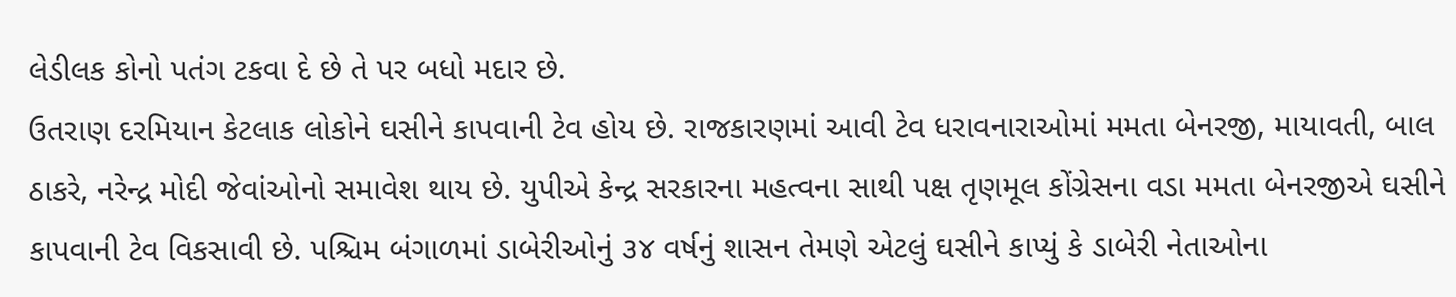લેડીલક કોનો પતંગ ટકવા દે છે તે પર બધો મદાર છે.
ઉતરાણ દરમિયાન કેટલાક લોકોને ઘસીને કાપવાની ટેવ હોય છે. રાજકારણમાં આવી ટેવ ધરાવનારાઓમાં મમતા બેનરજી, માયાવતી, બાલ ઠાકરે, નરેન્દ્ર મોદી જેવાંઓનો સમાવેશ થાય છે. યુપીએ કેન્દ્ર સરકારના મહત્વના સાથી પક્ષ તૃણમૂલ કોંગ્રેસના વડા મમતા બેનરજીએ ઘસીને કાપવાની ટેવ વિકસાવી છે. પશ્ચિમ બંગાળમાં ડાબેરીઓનું ૩૪ વર્ષનું શાસન તેમણે એટલું ઘસીને કાપ્યું કે ડાબેરી નેતાઓના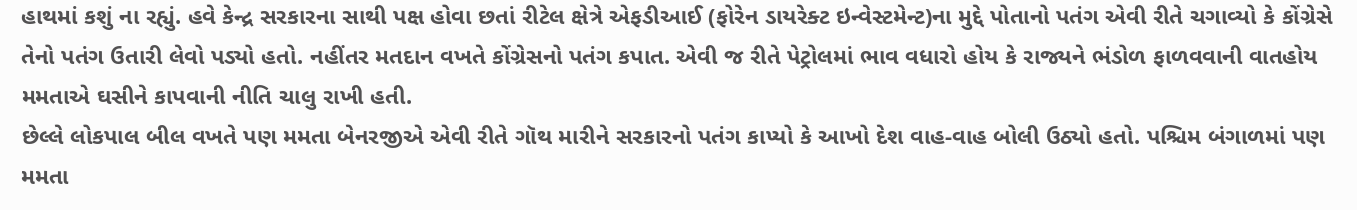હાથમાં કશું ના રહ્યું. હવે કેન્દ્ર સરકારના સાથી પક્ષ હોવા છતાં રીટેલ ક્ષેત્રે એફડીઆઈ (ફોરેન ડાયરેક્ટ ઇન્વેસ્ટમેન્ટ)ના મુદ્દે પોતાનો પતંગ એવી રીતે ચગાવ્યો કે કોંગ્રેસે તેનો પતંગ ઉતારી લેવો પડ્યો હતો. નહીંતર મતદાન વખતે કોંગ્રેસનો પતંગ કપાત. એવી જ રીતે પેટ્રોલમાં ભાવ વધારો હોય કે રાજ્યને ભંડોળ ફાળવવાની વાતહોય મમતાએ ઘસીને કાપવાની નીતિ ચાલુ રાખી હતી.
છેલ્લે લોકપાલ બીલ વખતે પણ મમતા બેનરજીએ એવી રીતે ગૉથ મારીને સરકારનો પતંગ કાપ્યો કે આખો દેશ વાહ-વાહ બોલી ઉઠ્યો હતો. પશ્ચિમ બંગાળમાં પણ મમતા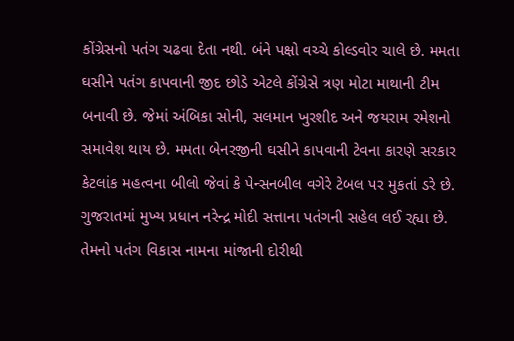કોંગ્રેસનો પતંગ ચઢવા દેતા નથી. બંને પક્ષો વચ્ચે કોલ્ડવોર ચાલે છે. મમતા ઘસીને પતંગ કાપવાની જીદ છોડે એટલે કોંગ્રેસે ત્રણ મોટા માથાની ટીમ બનાવી છે. જેમાં અંબિકા સોની, સલમાન ખુરશીદ અને જયરામ રમેશનો સમાવેશ થાય છે. મમતા બેનરજીની ઘસીને કાપવાની ટેવના કારણે સરકાર કેટલાંક મહત્વના બીલો જેવાં કે પેન્સનબીલ વગેરે ટેબલ પર મુકતાં ડરે છે.
ગુજરાતમાં મુખ્ય પ્રધાન નરેન્દ્ર મોદી સત્તાના પતંગની સહેલ લઈ રહ્યા છે. તેમનો પતંગ વિકાસ નામના માંજાની દોરીથી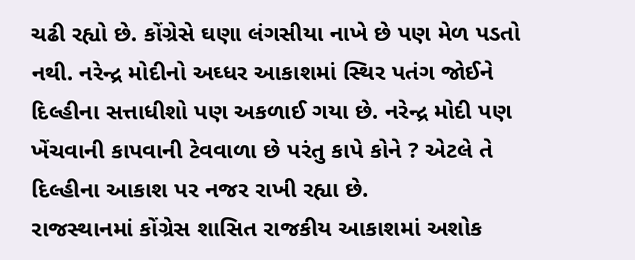ચઢી રહ્યો છે. કોંગ્રેસે ઘણા લંગસીયા નાખે છે પણ મેળ પડતો નથી. નરેન્દ્ર મોદીનો અઘ્ધર આકાશમાં સ્થિર પતંગ જોઈને દિલ્હીના સત્તાધીશો પણ અકળાઈ ગયા છે. નરેન્દ્ર મોદી પણ ખેંચવાની કાપવાની ટેવવાળા છે પરંતુ કાપે કોને ? એટલે તે દિલ્હીના આકાશ પર નજર રાખી રહ્યા છે.
રાજસ્થાનમાં કોંગ્રેસ શાસિત રાજકીય આકાશમાં અશોક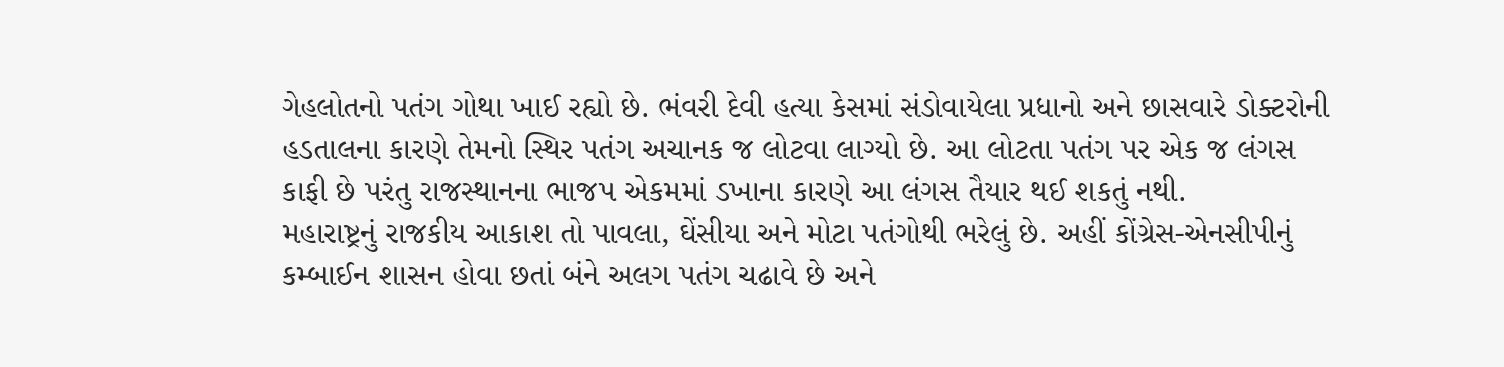ગેહલોતનો પતંગ ગોથા ખાઈ રહ્યો છે. ભંવરી દેવી હત્યા કેસમાં સંડોવાયેલા પ્રધાનો અને છાસવારે ડોક્ટરોની હડતાલના કારણે તેમનો સ્થિર પતંગ અચાનક જ લોટવા લાગ્યો છે. આ લોટતા પતંગ પર એક જ લંગસ કાફી છે પરંતુ રાજસ્થાનના ભાજપ એકમમાં ડખાના કારણે આ લંગસ તૈયાર થઈ શકતું નથી.
મહારાષ્ટ્રનું રાજકીય આકાશ તો પાવલા, ઘેંસીયા અને મોટા પતંગોથી ભરેલું છે. અહીં કોંગ્રેસ-એનસીપીનું કમ્બાઈન શાસન હોવા છતાં બંને અલગ પતંગ ચઢાવે છે અને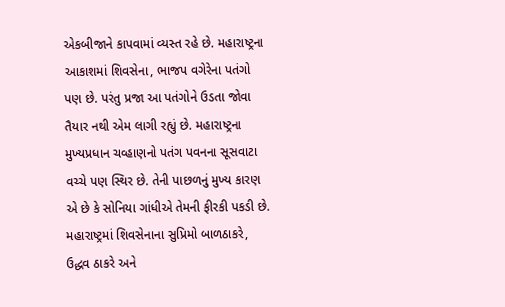એકબીજાને કાપવામાં વ્યસ્ત રહે છે. મહારાષ્ટ્રના આકાશમાં શિવસેના, ભાજપ વગેરેના પતંગો પણ છે. પરંતુ પ્રજા આ પતંગોને ઉડતા જોવા તૈયાર નથી એમ લાગી રહ્યું છે. મહારાષ્ટ્રના મુખ્યપ્રધાન ચવ્હાણનો પતંગ પવનના સૂસવાટા વચ્ચે પણ સ્થિર છે. તેની પાછળનું મુખ્ય કારણ એ છે કે સોનિયા ગાંધીએ તેમની ફીરકી પકડી છે. મહારાષ્ટ્રમાં શિવસેનાના સુપ્રિમો બાળઠાકરે, ઉદ્ધવ ઠાકરે અને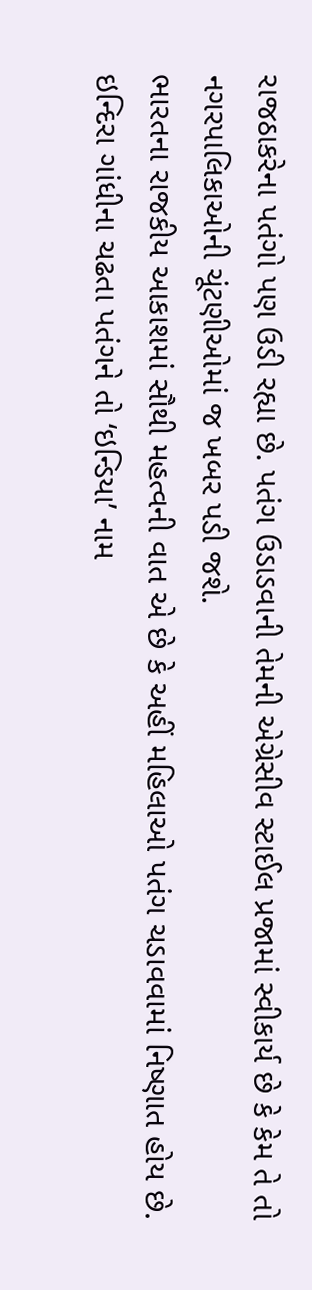રાજઠાકરેના પતંગો પણ ઉડી રહ્યા છે. પતંગ ઉડાડવાની તેમની એગ્રેસીવ સ્ટાઈલ પ્રજામાં સ્વીકાર્ય છે કે કેમ તે તો નગરપાલિકાઓની ચૂંટણીઓમાં જ ખબર પડી જશે.
ભારતના રાજકીય આકાશમાં સૌથી મહત્વની વાત એ છે કે અહીં મહિલાઓ પતંગ ચડાવવામાં નિષ્ણાત હોય છે. ઇન્દિરા ગાંધીના ચઢતા પતંગને તો ‘ઇન્ડિયા’ નામ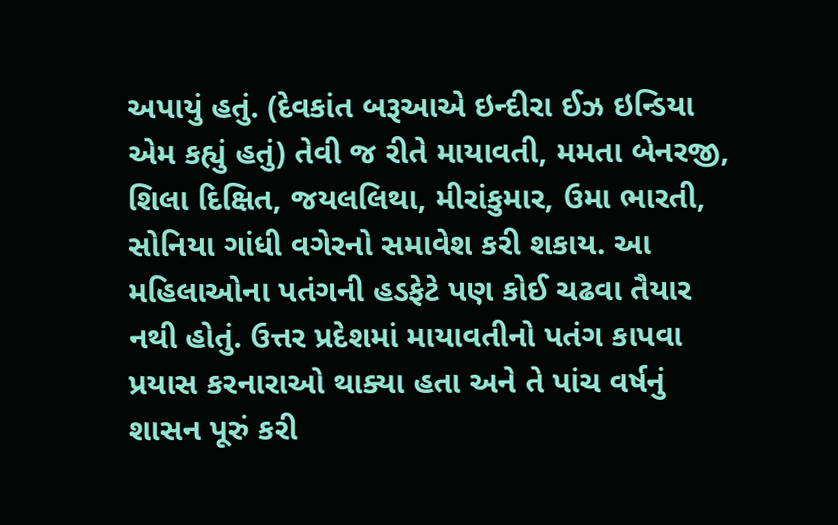અપાયું હતું. (દેવકાંત બરૂઆએ ઇન્દીરા ઈઝ ઇન્ડિયા એમ કહ્યું હતું) તેવી જ રીતે માયાવતી, મમતા બેનરજી, શિલા દિક્ષિત, જયલલિથા, મીરાંકુમાર, ઉમા ભારતી, સોનિયા ગાંધી વગેરનો સમાવેશ કરી શકાય. આ મહિલાઓના પતંગની હડફેટે પણ કોઈ ચઢવા તૈયાર નથી હોતું. ઉત્તર પ્રદેશમાં માયાવતીનો પતંગ કાપવા પ્રયાસ કરનારાઓ થાક્યા હતા અને તે પાંચ વર્ષનું શાસન પૂરું કરી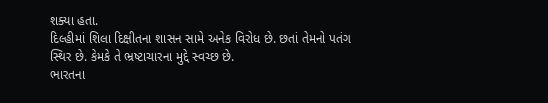શક્યા હતા.
દિલ્હીમાં શિલા દિક્ષીતના શાસન સામે અનેક વિરોધ છે. છતાં તેમનો પતંગ સ્થિર છે. કેમકે તે ભ્રષ્ટાચારના મુદ્દે સ્વચ્છ છે.
ભારતના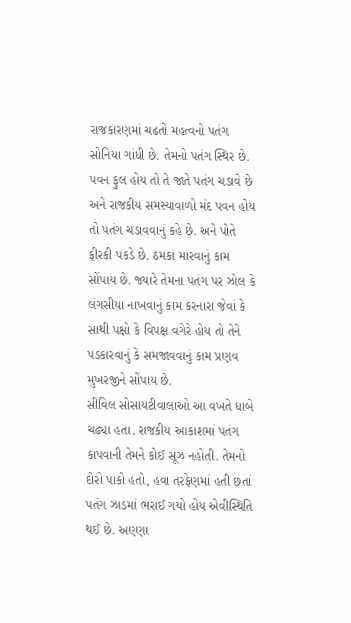રાજકારણમાં ચઢતો મહત્વનો પતંગ સોનિયા ગાંધી છે. તેમનો પતંગ સ્થિર છે. પવન ફુલ હોય તો તે જાતે પતંગ ચડાવે છે અને રાજકીય સમસ્યાવાળો મંદ પવન હોય તો પતંગ ચડાવવાનું કહે છે. અને પોતે ફીરકી પકડે છે. ઠમકા મારવાનું કામ સોંપાય છે. જ્યારે તેમના પતંગ પર ઝોલ કે લંગસીયા નાખવાનું કામ કરનારા જેવાં કે સાથી પક્ષો કે વિપક્ષ વગેરે હોય તો તેને પડકારવાનું કે સમજાવવાનું કામ પ્રણવ મુખરજીને સોંપાય છે.
સીવિલ સોસાયટીવાલાઓ આ વખતે ધાબે ચઢ્યા હતા. રાજકીય આકાશમાં પતંગ કાપવાની તેમને કોઈ સૂઝ નહોતી. તેમનો દોરો પાકો હતો, હવા તરફેણમાં હતી છતાં પતંગ ઝાડમાં ભરાઈ ગયો હોય એવીસ્થિતિ થઈ છે. અણ્ણા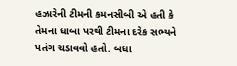હઝારેની ટીમની કમનસીબી એ હતી કે તેમના ધાબા પરથી ટીમના દરેક સભ્યને પતંગ ચડાવવો હતો. બધા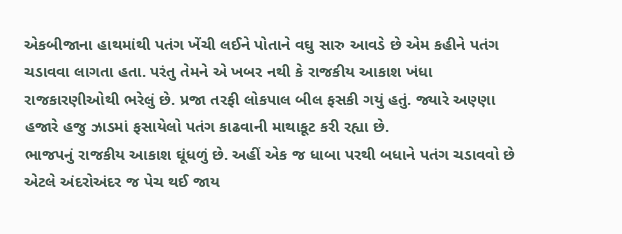એકબીજાના હાથમાંથી પતંગ ખેંચી લઈને પોતાને વઘુ સારુ આવડે છે એમ કહીને પતંગ ચડાવવા લાગતા હતા. પરંતુ તેમને એ ખબર નથી કે રાજકીય આકાશ ખંધા રાજકારણીઓથી ભરેલું છે. પ્રજા તરફી લોકપાલ બીલ ફસકી ગયું હતું. જ્યારે અણ્ણા હજારે હજુ ઝાડમાં ફસાયેલો પતંગ કાઢવાની માથાકૂટ કરી રહ્યા છે.
ભાજપનું રાજકીય આકાશ ઘૂંધળું છે. અહીં એક જ ધાબા પરથી બધાને પતંગ ચડાવવો છે એટલે અંદરોઅંદર જ પેચ થઈ જાય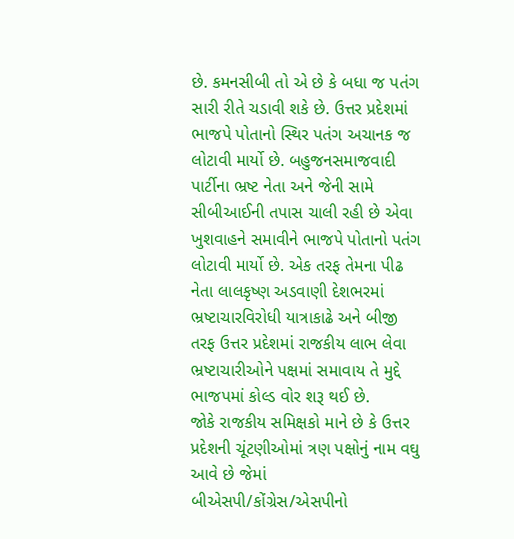છે. કમનસીબી તો એ છે કે બધા જ પતંગ સારી રીતે ચડાવી શકે છે. ઉત્તર પ્રદેશમાં ભાજપે પોતાનો સ્થિર પતંગ અચાનક જ લોટાવી માર્યો છે. બહુજનસમાજવાદી પાર્ટીના ભ્રષ્ટ નેતા અને જેની સામે સીબીઆઈની તપાસ ચાલી રહી છે એવા ખુશવાહને સમાવીને ભાજપે પોતાનો પતંગ લોટાવી માર્યો છે. એક તરફ તેમના પીઢ નેતા લાલકૃષ્ણ અડવાણી દેશભરમાં ભ્રષ્ટાચારવિરોધી યાત્રાકાઢે અને બીજી તરફ ઉત્તર પ્રદેશમાં રાજકીય લાભ લેવા ભ્રષ્ટાચારીઓને પક્ષમાં સમાવાય તે મુદ્દે ભાજપમાં કોલ્ડ વોર શરૂ થઈ છે.
જોકે રાજકીય સમિક્ષકો માને છે કે ઉત્તર પ્રદેશની ચૂંટણીઓમાં ત્રણ પક્ષોનું નામ વઘુ આવે છે જેમાં બીએસપી/કોંગ્રેસ/એસપીનો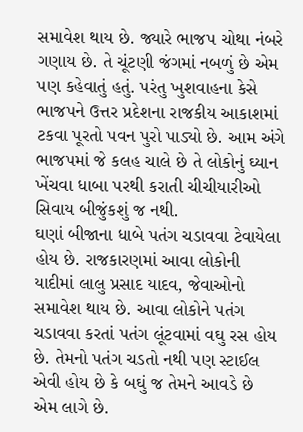સમાવેશ થાય છે. જ્યારે ભાજપ ચોથા નંબરે ગણાય છે. તે ચૂંટણી જંગમાં નબળું છે એમ પણ કહેવાતું હતું. પરંતુ ખુશવાહના કેસે ભાજપને ઉત્તર પ્રદેશના રાજકીય આકાશમાં ટકવા પૂરતો પવન પુરો પાડ્યો છે. આમ અંગે ભાજપમાં જે કલહ ચાલે છે તે લોકોનું ઘ્યાન ખેંચવા ધાબા પરથી કરાતી ચીચીયારીઓ સિવાય બીજુંકશું જ નથી.
ઘણાં બીજાના ધાબે પતંગ ચડાવવા ટેવાયેલા હોય છે. રાજકારણમાં આવા લોકોની યાદીમાં લાલુ પ્રસાદ યાદવ, જેવાઓનો સમાવેશ થાય છે. આવા લોકોને પતંગ ચડાવવા કરતાં પતંગ લૂંટવામાં વઘુ રસ હોય છે. તેમનો પતંગ ચડતો નથી પણ સ્ટાઈલ એવી હોય છે કે બઘું જ તેમને આવડે છે એમ લાગે છે.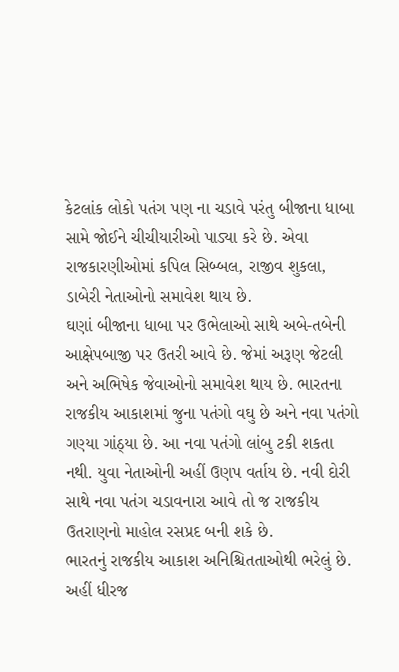કેટલાંક લોકો પતંગ પણ ના ચડાવે પરંતુ બીજાના ધાબા સામે જોઈને ચીચીયારીઓ પાડ્યા કરે છે. એવા રાજકારણીઓમાં કપિલ સિબ્બલ, રાજીવ શુકલા, ડાબેરી નેતાઓનો સમાવેશ થાય છે.
ઘણાં બીજાના ધાબા પર ઉભેલાઓ સાથે અબે-તબેની આક્ષેપબાજી પર ઉતરી આવે છે. જેમાં અરૂણ જેટલી અને અભિષેક જેવાઓનો સમાવેશ થાય છે. ભારતના રાજકીય આકાશમાં જુના પતંગો વઘુ છે અને નવા પતંગો ગણ્યા ગાંઠ્યા છે. આ નવા પતંગો લાંબુ ટકી શકતા નથી. યુવા નેતાઓની અહીં ઉણપ વર્તાય છે. નવી દોરી સાથે નવા પતંગ ચડાવનારા આવે તો જ રાજકીય ઉતરાણનો માહોલ રસપ્રદ બની શકે છે.
ભારતનું રાજકીય આકાશ અનિશ્ચિતતાઓથી ભરેલું છે. અહીં ધીરજ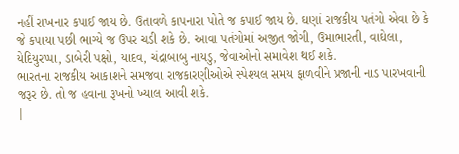નહીં રાખનાર કપાઈ જાય છે. ઉતાવળે કાપનારા પોતે જ કપાઈ જાય છે. ઘણાં રાજકીય પતંગો એવા છે કે જે કપાયા પછી ભાગ્યે જ ઉપર ચડી શકે છે. આવા પતંગોમાં અજીત જોગી, ઉમાભારતી, વાઘેલા, યેદિયુરપ્પા, ડાબેરી પક્ષો, યાદવ, ચંદ્રાબાબુ નાયડુ, જેવાઓનો સમાવેશ થઈ શકે.
ભારતના રાજકીય આકાશને સમજવા રાજકારણીઓએ સ્પેશ્યલ સમય ફાળવીને પ્રજાની નાડ પારખવાની જરૂર છે. તો જ હવાના રૂખનો ખ્યાલ આવી શકે.
|